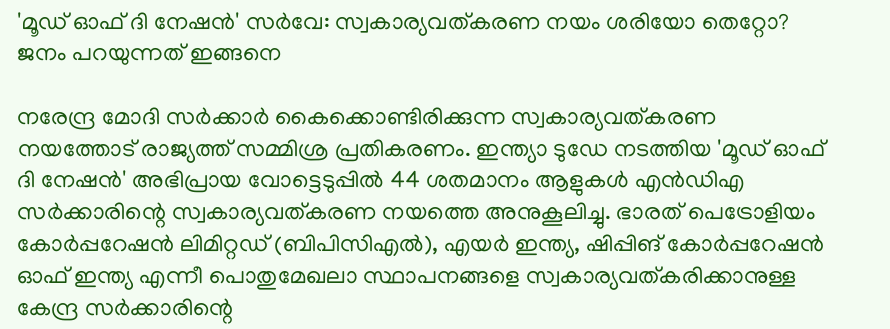'മൂഡ് ഓഫ് ദി നേഷന്‍' സര്‍വേ: സ്വകാര്യവത്കരണ നയം ശരിയോ തെറ്റോ? ജനം പറയുന്നത് ഇങ്ങനെ

നരേന്ദ്ര മോദി സര്‍ക്കാര്‍ കൈക്കൊണ്ടിരിക്കുന്ന സ്വകാര്യവത്കരണ നയത്തോട് രാജ്യത്ത് സമ്മിശ്ര പ്രതികരണം. ഇന്ത്യാ ടുഡേ നടത്തിയ 'മൂഡ് ഓഫ് ദി നേഷന്‍' അഭിപ്രായ വോട്ടെടുപ്പില്‍ 44 ശതമാനം ആളുകള്‍ എന്‍ഡിഎ സര്‍ക്കാരിന്റെ സ്വകാര്യവത്കരണ നയത്തെ അനുകൂലിച്ചു. ഭാരത് പെട്രോളിയം കോര്‍പ്പറേഷന്‍ ലിമിറ്റഡ് (ബിപിസിഎല്‍), എയര്‍ ഇന്ത്യ, ഷിപ്പിങ് കോര്‍പ്പറേഷന്‍ ഓഫ് ഇന്ത്യ എന്നീ പൊതുമേഖലാ സ്ഥാപനങ്ങളെ സ്വകാര്യവത്കരിക്കാനുള്ള കേന്ദ്ര സര്‍ക്കാരിന്റെ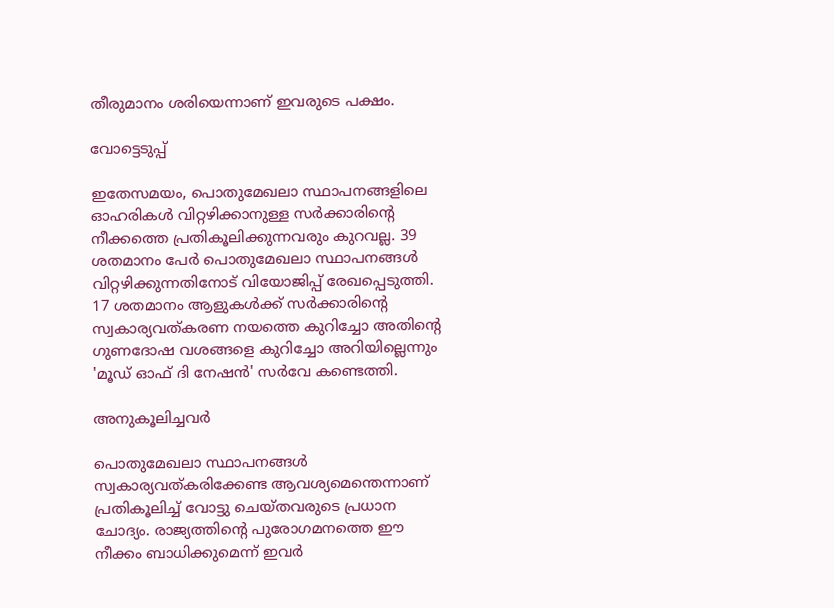തീരുമാനം ശരിയെന്നാണ് ഇവരുടെ പക്ഷം.

വോട്ടെടുപ്പ്

ഇതേസമയം, പൊതുമേഖലാ സ്ഥാപനങ്ങളിലെ ഓഹരികള്‍ വിറ്റഴിക്കാനുള്ള സര്‍ക്കാരിന്റെ നീക്കത്തെ പ്രതികൂലിക്കുന്നവരും കുറവല്ല. 39 ശതമാനം പേര്‍ പൊതുമേഖലാ സ്ഥാപനങ്ങള്‍ വിറ്റഴിക്കുന്നതിനോട് വിയോജിപ്പ് രേഖപ്പെടുത്തി. 17 ശതമാനം ആളുകള്‍ക്ക് സര്‍ക്കാരിന്റെ സ്വകാര്യവത്കരണ നയത്തെ കുറിച്ചോ അതിന്റെ ഗുണദോഷ വശങ്ങളെ കുറിച്ചോ അറിയില്ലെന്നും 'മൂഡ് ഓഫ് ദി നേഷന്‍' സര്‍വേ കണ്ടെത്തി.

അനുകൂലിച്ചവർ

പൊതുമേഖലാ സ്ഥാപനങ്ങള്‍ സ്വകാര്യവത്കരിക്കേണ്ട ആവശ്യമെന്തെന്നാണ് പ്രതികൂലിച്ച് വോട്ടു ചെയ്തവരുടെ പ്രധാന ചോദ്യം. രാജ്യത്തിന്റെ പുരോഗമനത്തെ ഈ നീക്കം ബാധിക്കുമെന്ന് ഇവര്‍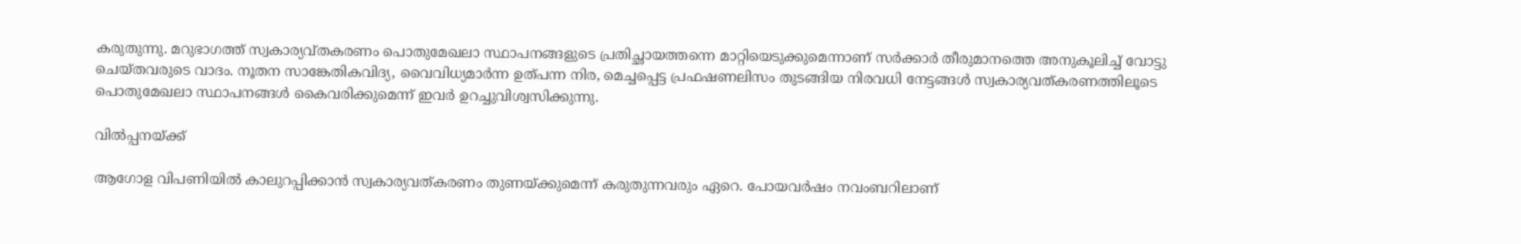കരുതുന്നു. മറുഭാഗത്ത് സ്വകാര്യവ്തകരണം പൊതുമേഖലാ സ്ഥാപനങ്ങളുടെ പ്രതിച്ഛായത്തന്നെ മാറ്റിയെടുക്കുമെന്നാണ് സര്‍ക്കാര്‍ തീരുമാനത്തെ അനുകൂലിച്ച് വോട്ടു ചെയ്തവരുടെ വാദം. നൂതന സാങ്കേതികവിദ്യ, വൈവിധ്യമാര്‍ന്ന ഉത്പന്ന നിര, മെച്ചപ്പെട്ട പ്രഫഷണലിസം തുടങ്ങിയ നിരവധി നേട്ടങ്ങള്‍ സ്വകാര്യവത്കരണത്തിലൂടെ പൊതുമേഖലാ സ്ഥാപനങ്ങള്‍ കൈവരിക്കുമെന്ന് ഇവര്‍ ഉറച്ചുവിശ്വസിക്കുന്നു.

വിൽപ്പനയ്ക്ക്

ആഗോള വിപണിയില്‍ കാലുറപ്പിക്കാന്‍ സ്വകാര്യവത്കരണം തുണയ്ക്കുമെന്ന് കരുതുന്നവരും ഏറെ. പോയവര്‍ഷം നവംബറിലാണ്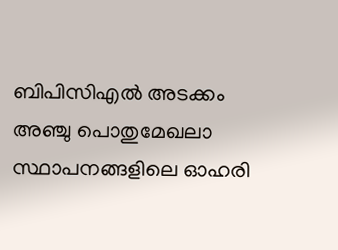ബിപിസിഎല്‍ അടക്കം അഞ്ചു പൊതുമേഖലാ സ്ഥാപനങ്ങളിലെ ഓഹരി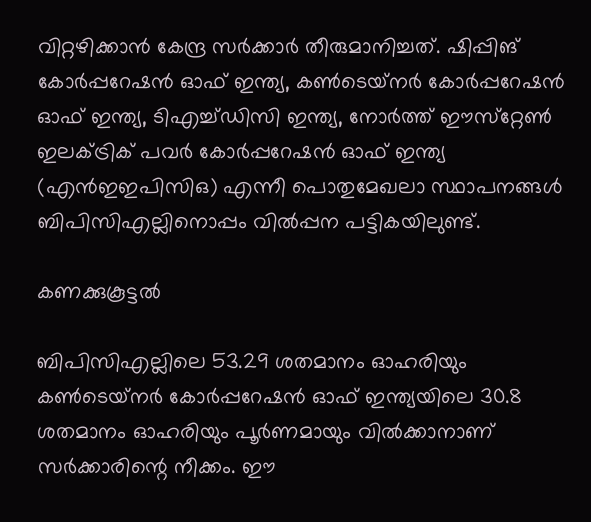വിറ്റഴിക്കാന്‍ കേന്ദ്ര സര്‍ക്കാര്‍ തീരുമാനിച്ചത്. ഷിപ്പിങ് കോര്‍പ്പറേഷന്‍ ഓഫ് ഇന്ത്യ, കണ്‍ടെയ്‌നര്‍ കോര്‍പ്പറേഷന്‍ ഓഫ് ഇന്ത്യ, ടിഎച്ച്ഡിസി ഇന്ത്യ, നോര്‍ത്ത് ഈസ്‌റ്റേണ്‍ ഇലക്ട്രിക് പവര്‍ കോര്‍പ്പറേഷന്‍ ഓഫ് ഇന്ത്യ (എന്‍ഇഇപിസിഒ) എന്നീ പൊതുമേഖലാ സ്ഥാപനങ്ങള്‍ ബിപിസിഎല്ലിനൊപ്പം വില്‍പ്പന പട്ടികയിലുണ്ട്.

കണക്കുകൂട്ടൽ

ബിപിസിഎല്ലിലെ 53.29 ശതമാനം ഓഹരിയും കണ്‍ടെയ്‌നര്‍ കോര്‍പ്പറേഷന്‍ ഓഫ് ഇന്ത്യയിലെ 30.8 ശതമാനം ഓഹരിയും പൂര്‍ണമായും വില്‍ക്കാനാണ് സര്‍ക്കാരിന്റെ നീക്കം. ഈ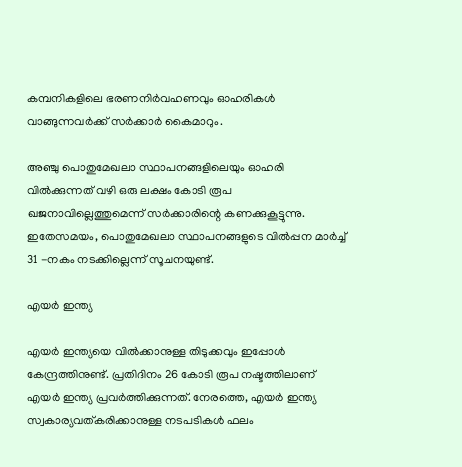കമ്പനികളിലെ ഭരണനിര്‍വഹണവും ഓഹരികള്‍ വാങ്ങുന്നവര്‍ക്ക് സര്‍ക്കാര്‍ കൈമാറും.

അഞ്ചു പൊതുമേഖലാ സ്ഥാപനങ്ങളിലെയും ഓഹരി വില്‍ക്കുന്നത് വഴി ഒരു ലക്ഷം കോടി രൂപ ഖജനാവില്ലെത്തുമെന്ന് സര്‍ക്കാരിന്റെ കണക്കുകൂട്ടുന്നു. ഇതേസമയം, പൊതുമേഖലാ സ്ഥാപനങ്ങളുടെ വില്‍പ്പന മാര്‍ച്ച് 31 -നകം നടക്കില്ലെന്ന് സൂചനയുണ്ട്.

എയർ ഇന്ത്യ

എയര്‍ ഇന്ത്യയെ വില്‍ക്കാനുള്ള തിടുക്കവും ഇപ്പോള്‍ കേന്ദ്രത്തിനുണ്ട്. പ്രതിദിനം 26 കോടി രൂപ നഷ്ടത്തിലാണ് എയര്‍ ഇന്ത്യ പ്രവര്‍ത്തിക്കുന്നത്. നേരത്തെ, എയര്‍ ഇന്ത്യ സ്വകാര്യവത്കരിക്കാനുള്ള നടപടികള്‍ ഫലം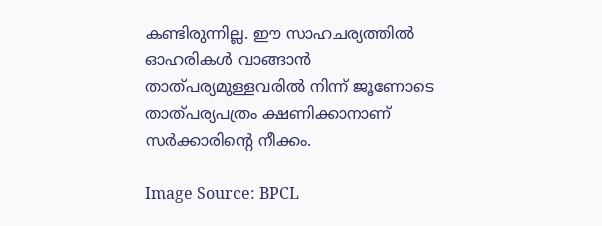കണ്ടിരുന്നില്ല. ഈ സാഹചര്യത്തില്‍ ഓഹരികള്‍ വാങ്ങാന്‍ താത്പര്യമുള്ളവരില്‍ നിന്ന് ജൂണോടെ താത്പര്യപത്രം ക്ഷണിക്കാനാണ് സര്‍ക്കാരിന്റെ നീക്കം.

Image Source: BPCL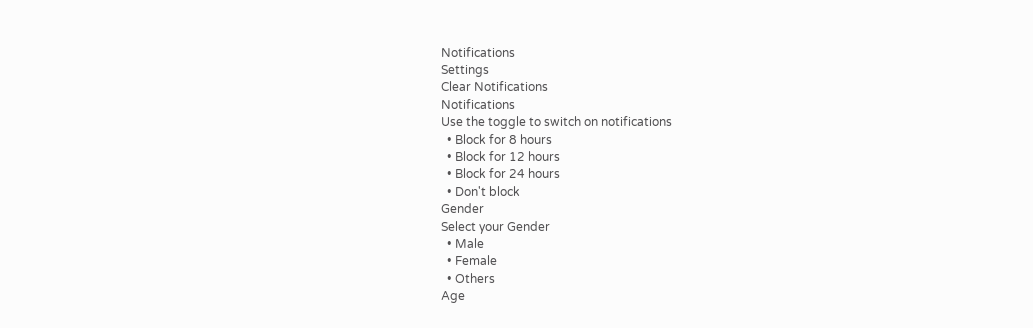Notifications
Settings
Clear Notifications
Notifications
Use the toggle to switch on notifications
  • Block for 8 hours
  • Block for 12 hours
  • Block for 24 hours
  • Don't block
Gender
Select your Gender
  • Male
  • Female
  • Others
Age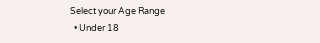Select your Age Range
  • Under 18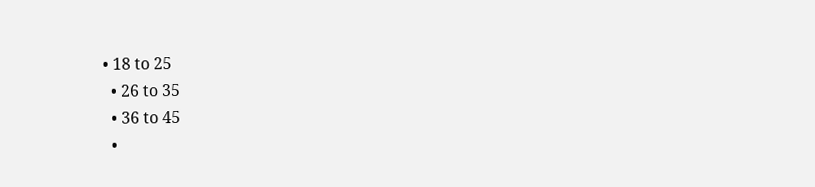• 18 to 25
  • 26 to 35
  • 36 to 45
  •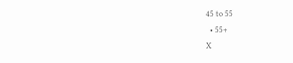45 to 55
  • 55+
X